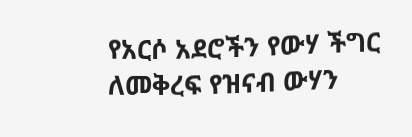የአርሶ አደሮችን የውሃ ችግር ለመቅረፍ የዝናብ ውሃን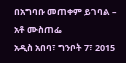በአግባቡ መጠቀም ይገባል – አቶ ሙስጠፌ
አዲስ አበባ፣ ግንቦት 7፣ 2015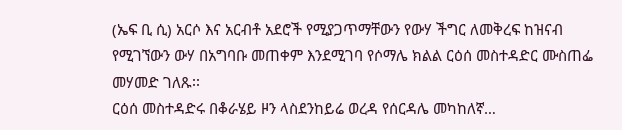(ኤፍ ቢ ሲ) አርሶ እና አርብቶ አደሮች የሚያጋጥማቸውን የውሃ ችግር ለመቅረፍ ከዝናብ የሚገኘውን ውሃ በአግባቡ መጠቀም እንደሚገባ የሶማሌ ክልል ርዕሰ መስተዳድር ሙስጠፌ መሃመድ ገለጹ፡፡
ርዕሰ መስተዳድሩ በቆራሄይ ዞን ላስደንከይሬ ወረዳ የሰርዳሌ መካከለኛ…